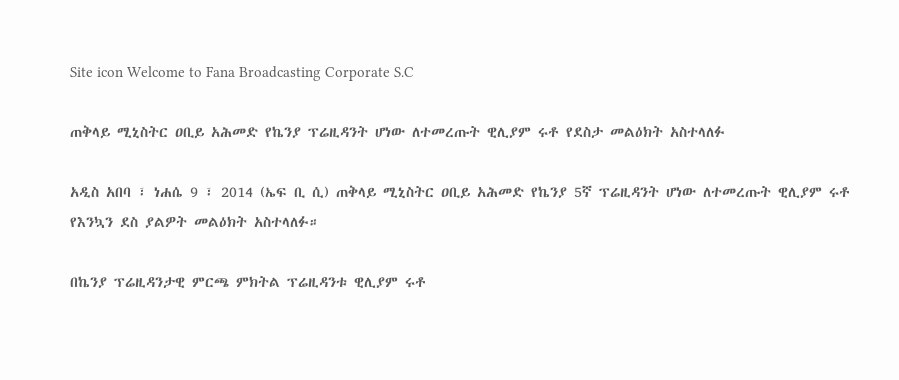Site icon Welcome to Fana Broadcasting Corporate S.C

ጠቅላይ ሚኒስትር ዐቢይ አሕመድ የኬንያ ፕሬዚዳንት ሆነው ለተመረጡት ዊሊያም ሩቶ የደስታ መልዕክት አስተላለፉ

አዲስ አበባ ፣ ነሐሴ 9 ፣ 2014 (ኤፍ ቢ ሲ) ጠቅላይ ሚኒስትር ዐቢይ አሕመድ የኬንያ 5ኛ ፕሬዚዳንት ሆነው ለተመረጡት ዊሊያም ሩቶ የእንኳን ደስ ያልዎት መልዕክት አስተላለፉ።

በኬንያ ፕሬዚዳንታዊ ምርጫ ምክትል ፕሬዚዳንቱ ዊሊያም ሩቶ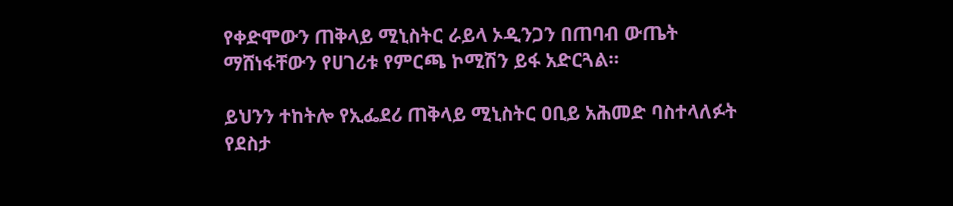የቀድሞውን ጠቅላይ ሚኒስትር ራይላ ኦዲንጋን በጠባብ ውጤት ማሸነፋቸውን የሀገሪቱ የምርጫ ኮሚሽን ይፋ አድርጓል።

ይህንን ተከትሎ የኢፌደሪ ጠቅላይ ሚኒስትር ዐቢይ አሕመድ ባስተላለፉት የደስታ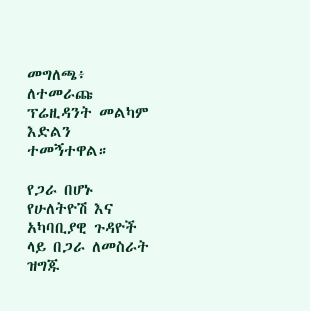መግለጫ፥ ለተመራጩ ፕሬዚዳንት መልካም እድልን ተመኝተዋል።

የጋራ በሆኑ የሁለትዮሽ እና አካባቢያዊ ጉዳዮች ላይ በጋራ ለመስራት ዝግጁ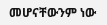መሆናቸውንም ነው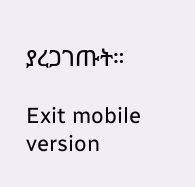ያረጋገጡት።

Exit mobile version